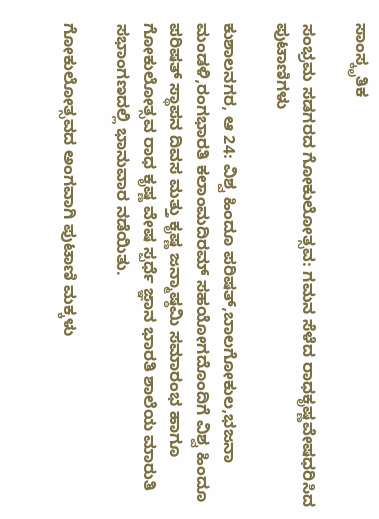ಸಾಂಸ್ಕೃತಿಕ

ಸಂಭ್ರಮ ಸಡಗರದ ಗೋಕುಲೋತ್ಸವ: ಗಮನ ಸೆಳೆದ ರಾಧಕೃಷ್ಣವೇಷಧರಿಸಿದ ಪುಟಾಣಿಗಳು

ಕುಶಾಲನಗರ, ಆ 24: ವಿಶ್ವ ಹಿಂದೂ ಪರಿಷತ್,ಬಾಲಗೋಕುಲ,ಭಜನಾ ಮಂಡಳಿ,ರಂಗಭಾರತಿ ಕಲಾಂಮದಿರಮ್ ಸಹಯೋಗದೊಂದಿಗೆ ವಿಶ್ವ ಹಿಂದೂ ಪರಿಷತ್ ಸ್ಥಾಪನ ದಿವಸ ಮತ್ತು ಕೃಷ್ಣ ಜನ್ಮಾಷ್ಠಮಿ ಸಮಾರಂಭ ಹಾಗೂ ಗೋಕುಲೋತ್ಸವ ರಾಧ ಕೃಷ್ಣ ವೇಷ ಸ್ಪರ್ಧೆ ಜ್ಞಾನ ಭಾರತಿ ಶಾಲೆಯ ಮಾರುತಿ ಸಭಾಂಗಣದಲ್ಲಿ ಭಾನುವಾರ ನಡೆಯಿತು.

ಗೋಕುಲೋತ್ಸವದ ಅಂಗವಾಗಿ ಪುಟಾಣಿ ಮಕ್ಕಳು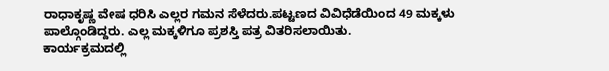ರಾಧಾಕೃಷ್ಣ ವೇಷ ಧರಿಸಿ ಎಲ್ಲರ ಗಮನ ಸೆಳೆದರು.ಪಟ್ಟಣದ ವಿವಿಧೆಡೆಯಿಂದ 49 ಮಕ್ಕಳು ಪಾಲ್ಗೊಂಡಿದ್ದರು. ಎಲ್ಲ ಮಕ್ಕಳಿಗೂ ಪ್ರಶಸ್ತಿ ಪತ್ರ ವಿತರಿಸಲಾಯಿತು.
ಕಾರ್ಯಕ್ರಮದಲ್ಲಿ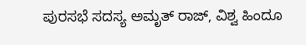ಪುರಸಭೆ ಸದಸ್ಯ ಅಮೃತ್ ರಾಜ್, ವಿಶ್ವ ಹಿಂದೂ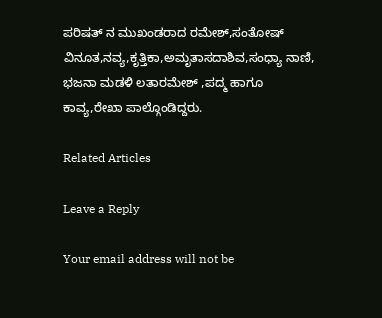ಪರಿಷತ್ ನ ಮುಖಂಡರಾದ ರಮೇಶ್,ಸಂತೋಷ್ ವಿನೂತ,ನವ್ಯ,ಕೃತ್ತಿಕಾ,ಅಮೃತಾಸದಾಶಿವ,ಸಂಧ್ಯಾ ನಾಣಿ,
ಭಜನಾ ಮಡಳಿ ಲತಾರಮೇಶ್ ,ಪದ್ಮ ಹಾಗೂ
ಕಾವ್ಯ,ರೇಖಾ ಪಾಲ್ಗೊಂಡಿದ್ದರು.

Related Articles

Leave a Reply

Your email address will not be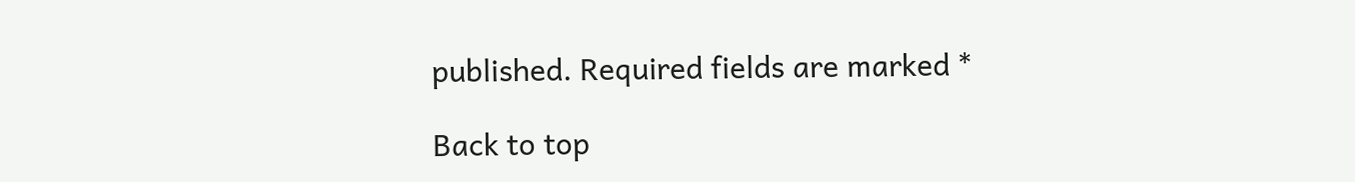published. Required fields are marked *

Back to top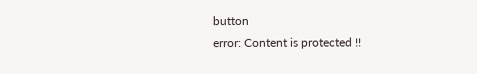button
error: Content is protected !!